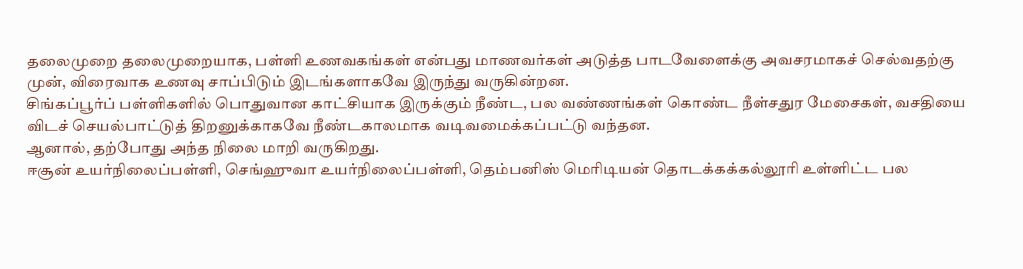தலைமுறை தலைமுறையாக, பள்ளி உணவகங்கள் என்பது மாணவர்கள் அடுத்த பாடவேளைக்கு அவசரமாகச் செல்வதற்கு முன், விரைவாக உணவு சாப்பிடும் இடங்களாகவே இருந்து வருகின்றன.
சிங்கப்பூர்ப் பள்ளிகளில் பொதுவான காட்சியாக இருக்கும் நீண்ட, பல வண்ணங்கள் கொண்ட நீள்சதுர மேசைகள், வசதியை விடச் செயல்பாட்டுத் திறனுக்காகவே நீண்டகாலமாக வடிவமைக்கப்பட்டு வந்தன.
ஆனால், தற்போது அந்த நிலை மாறி வருகிறது.
ஈசூன் உயர்நிலைப்பள்ளி, செங்ஹுவா உயர்நிலைப்பள்ளி, தெம்பனிஸ் மெரிடியன் தொடக்கக்கல்லூரி உள்ளிட்ட பல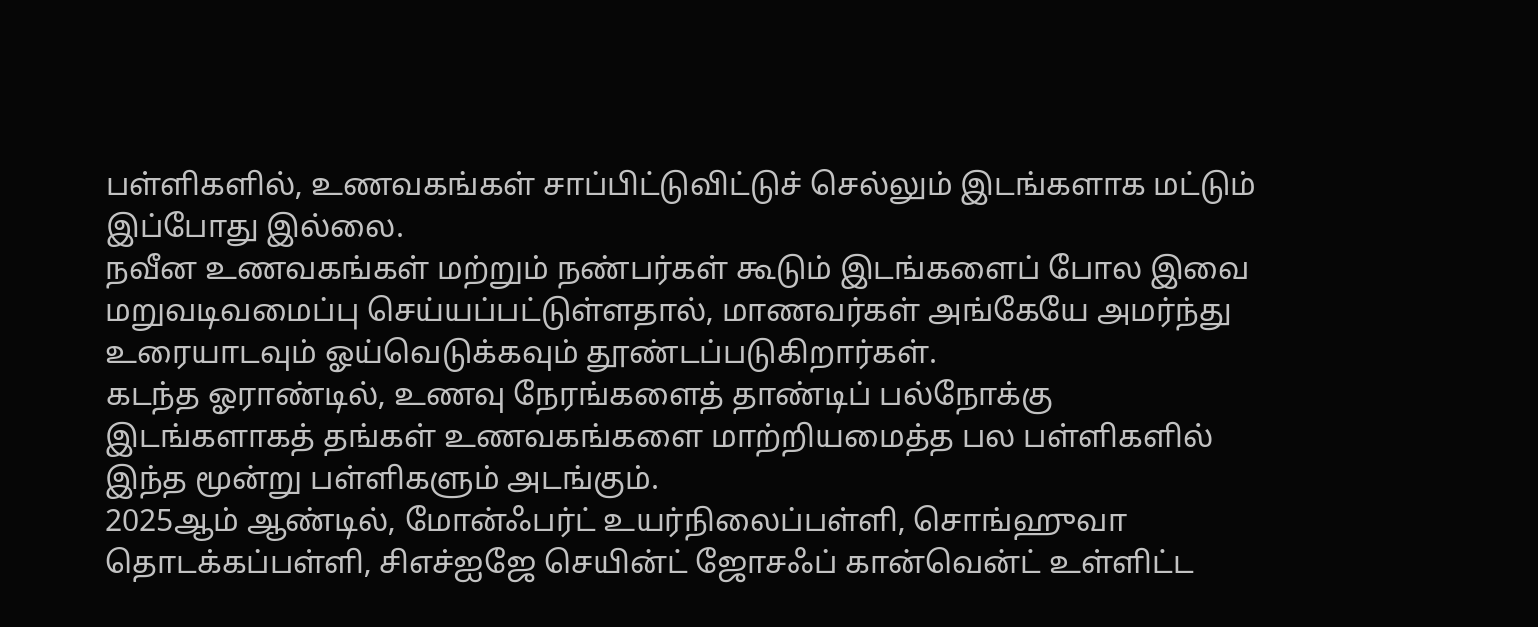பள்ளிகளில், உணவகங்கள் சாப்பிட்டுவிட்டுச் செல்லும் இடங்களாக மட்டும் இப்போது இல்லை.
நவீன உணவகங்கள் மற்றும் நண்பர்கள் கூடும் இடங்களைப் போல இவை மறுவடிவமைப்பு செய்யப்பட்டுள்ளதால், மாணவர்கள் அங்கேயே அமர்ந்து உரையாடவும் ஓய்வெடுக்கவும் தூண்டப்படுகிறார்கள்.
கடந்த ஓராண்டில், உணவு நேரங்களைத் தாண்டிப் பல்நோக்கு இடங்களாகத் தங்கள் உணவகங்களை மாற்றியமைத்த பல பள்ளிகளில் இந்த மூன்று பள்ளிகளும் அடங்கும்.
2025ஆம் ஆண்டில், மோன்ஃபர்ட் உயர்நிலைப்பள்ளி, சொங்ஹுவா தொடக்கப்பள்ளி, சிஎச்ஐஜே செயின்ட் ஜோசஃப் கான்வென்ட் உள்ளிட்ட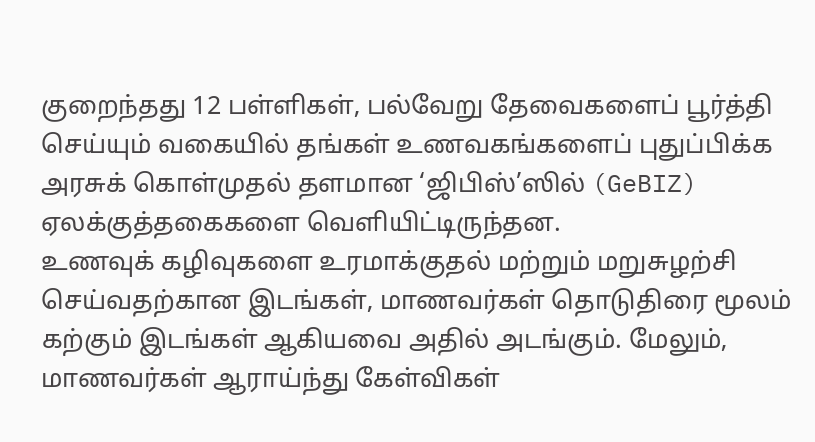குறைந்தது 12 பள்ளிகள், பல்வேறு தேவைகளைப் பூர்த்தி செய்யும் வகையில் தங்கள் உணவகங்களைப் புதுப்பிக்க அரசுக் கொள்முதல் தளமான ‘ஜிபிஸ்’ஸில் (GeBIZ) ஏலக்குத்தகைகளை வெளியிட்டிருந்தன.
உணவுக் கழிவுகளை உரமாக்குதல் மற்றும் மறுசுழற்சி செய்வதற்கான இடங்கள், மாணவர்கள் தொடுதிரை மூலம் கற்கும் இடங்கள் ஆகியவை அதில் அடங்கும். மேலும், மாணவர்கள் ஆராய்ந்து கேள்விகள்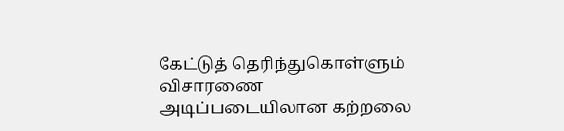கேட்டுத் தெரிந்துகொள்ளும் விசாரணை அடிப்படையிலான கற்றலை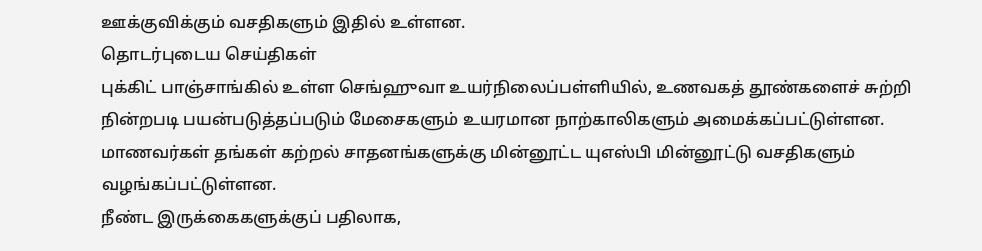ஊக்குவிக்கும் வசதிகளும் இதில் உள்ளன.
தொடர்புடைய செய்திகள்
புக்கிட் பாஞ்சாங்கில் உள்ள செங்ஹுவா உயர்நிலைப்பள்ளியில், உணவகத் தூண்களைச் சுற்றி நின்றபடி பயன்படுத்தப்படும் மேசைகளும் உயரமான நாற்காலிகளும் அமைக்கப்பட்டுள்ளன. மாணவர்கள் தங்கள் கற்றல் சாதனங்களுக்கு மின்னூட்ட யுஎஸ்பி மின்னூட்டு வசதிகளும் வழங்கப்பட்டுள்ளன.
நீண்ட இருக்கைகளுக்குப் பதிலாக,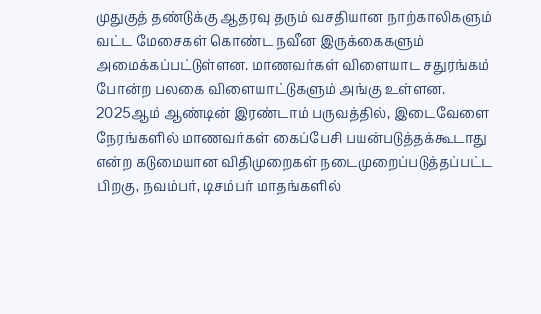முதுகுத் தண்டுக்கு ஆதரவு தரும் வசதியான நாற்காலிகளும் வட்ட மேசைகள் கொண்ட நவீன இருக்கைகளும் அமைக்கப்பட்டுள்ளன. மாணவர்கள் விளையாட சதுரங்கம் போன்ற பலகை விளையாட்டுகளும் அங்கு உள்ளன.
2025ஆம் ஆண்டின் இரண்டாம் பருவத்தில், இடைவேளை நேரங்களில் மாணவர்கள் கைப்பேசி பயன்படுத்தக்கூடாது என்ற கடுமையான விதிமுறைகள் நடைமுறைப்படுத்தப்பட்ட பிறகு, நவம்பர், டிசம்பர் மாதங்களில்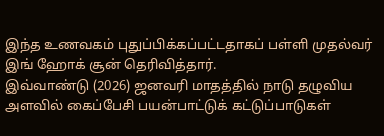இந்த உணவகம் புதுப்பிக்கப்பட்டதாகப் பள்ளி முதல்வர் இங் ஹோக் சூன் தெரிவித்தார்.
இவ்வாண்டு (2026) ஜனவரி மாதத்தில் நாடு தழுவிய அளவில் கைப்பேசி பயன்பாட்டுக் கட்டுப்பாடுகள்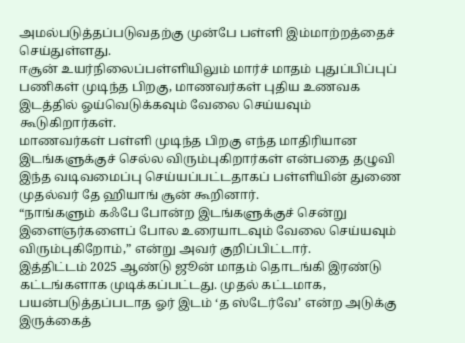அமல்படுத்தப்படுவதற்கு முன்பே பள்ளி இம்மாற்றத்தைச் செய்துள்ளது.
ஈசூன் உயர்நிலைப்பள்ளியிலும் மார்ச் மாதம் புதுப்பிப்புப் பணிகள் முடிந்த பிறகு, மாணவர்கள் புதிய உணவக இடத்தில் ஓய்வெடுக்கவும் வேலை செய்யவும் கூடுகிறார்கள்.
மாணவர்கள் பள்ளி முடிந்த பிறகு எந்த மாதிரியான இடங்களுக்குச் செல்ல விரும்புகிறார்கள் என்பதை தழுவி இந்த வடிவமைப்பு செய்யப்பட்டதாகப் பள்ளியின் துணை முதல்வர் தே ஹியாங் சூன் கூறினார்.
“நாங்களும் கஃபே போன்ற இடங்களுக்குச் சென்று இளைஞர்களைப் போல உரையாடவும் வேலை செய்யவும் விரும்புகிறோம்,” என்று அவர் குறிப்பிட்டார்.
இத்திட்டம் 2025 ஆண்டு ஜூன் மாதம் தொடங்கி இரண்டு கட்டங்களாக முடிக்கப்பட்டது. முதல் கட்டமாக, பயன்படுத்தப்படாத ஓர் இடம் ‘த ஸ்டேர்வே’ என்ற அடுக்கு இருக்கைத்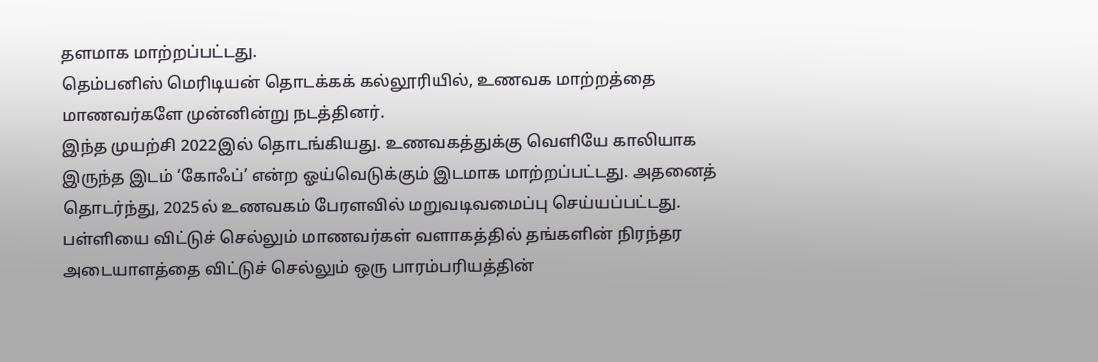தளமாக மாற்றப்பட்டது.
தெம்பனிஸ் மெரிடியன் தொடக்கக் கல்லூரியில், உணவக மாற்றத்தை மாணவர்களே முன்னின்று நடத்தினர்.
இந்த முயற்சி 2022இல் தொடங்கியது. உணவகத்துக்கு வெளியே காலியாக இருந்த இடம் ‘கோஃப்’ என்ற ஓய்வெடுக்கும் இடமாக மாற்றப்பட்டது. அதனைத் தொடர்ந்து, 2025ல் உணவகம் பேரளவில் மறுவடிவமைப்பு செய்யப்பட்டது.
பள்ளியை விட்டுச் செல்லும் மாணவர்கள் வளாகத்தில் தங்களின் நிரந்தர அடையாளத்தை விட்டுச் செல்லும் ஒரு பாரம்பரியத்தின்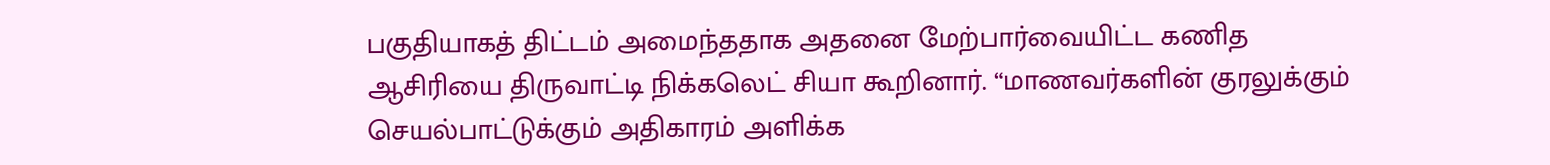பகுதியாகத் திட்டம் அமைந்ததாக அதனை மேற்பார்வையிட்ட கணித ஆசிரியை திருவாட்டி நிக்கலெட் சியா கூறினார். “மாணவர்களின் குரலுக்கும் செயல்பாட்டுக்கும் அதிகாரம் அளிக்க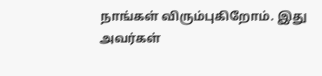நாங்கள் விரும்புகிறோம். இது அவர்கள்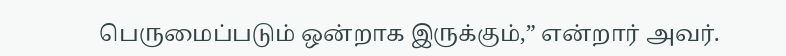பெருமைப்படும் ஒன்றாக இருக்கும்,” என்றார் அவர்.